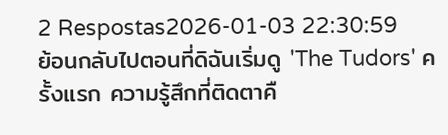2 Respostas2026-01-03 22:30:59
ย้อนกลับไปตอนที่ดิฉันเริ่มดู 'The Tudors' ครั้งแรก ความรู้สึกที่ติดตาคื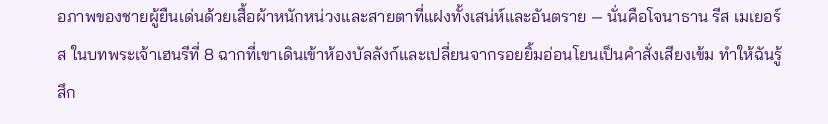อภาพของชายผู้ยืนเด่นด้วยเสื้อผ้าหนักหน่วงและสายตาที่แฝงทั้งเสน่ห์และอันตราย — นั่นคือโจนาธาน รีส เมเยอร์ส ในบทพระเจ้าเฮนรีที่ 8 ฉากที่เขาเดินเข้าห้องบัลลังก์และเปลี่ยนจากรอยยิ้มอ่อนโยนเป็นคำสั่งเสียงเข้ม ทำให้ฉันรู้สึก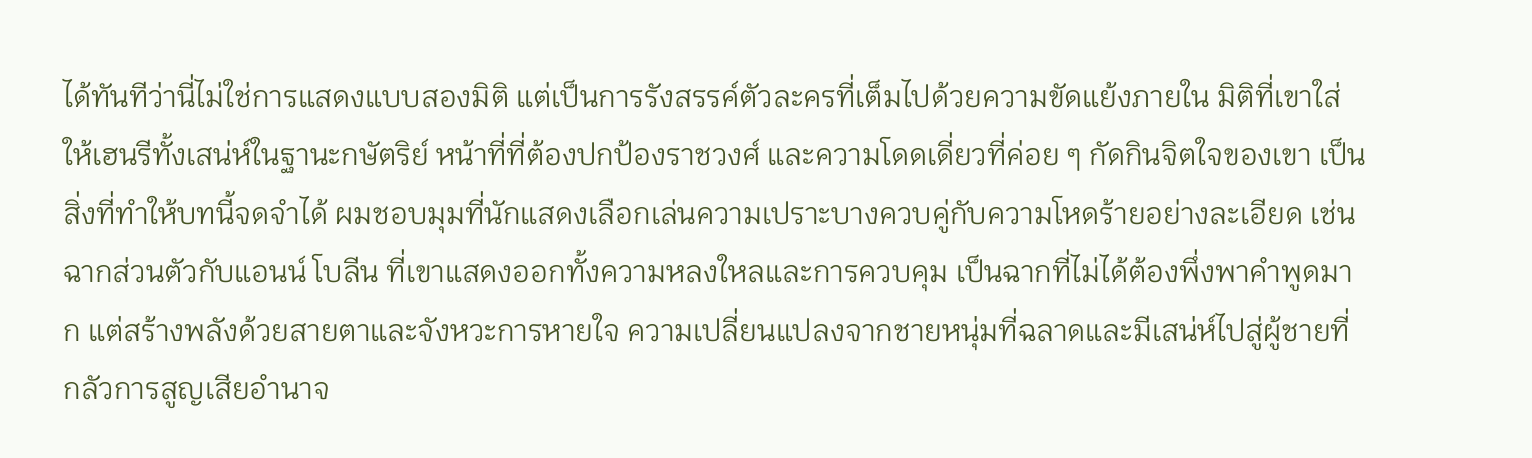ได้ทันทีว่านี่ไม่ใช่การแสดงแบบสองมิติ แต่เป็นการรังสรรค์ตัวละครที่เต็มไปด้วยความขัดแย้งภายใน มิติที่เขาใส่ให้เฮนรีทั้งเสน่ห์ในฐานะกษัตริย์ หน้าที่ที่ต้องปกป้องราชวงศ์ และความโดดเดี่ยวที่ค่อย ๆ กัดกินจิตใจของเขา เป็นสิ่งที่ทำให้บทนี้จดจำได้ ผมชอบมุมที่นักแสดงเลือกเล่นความเปราะบางควบคู่กับความโหดร้ายอย่างละเอียด เช่นฉากส่วนตัวกับแอนน์ โบลีน ที่เขาแสดงออกทั้งความหลงใหลและการควบคุม เป็นฉากที่ไม่ได้ต้องพึ่งพาคำพูดมาก แต่สร้างพลังด้วยสายตาและจังหวะการหายใจ ความเปลี่ยนแปลงจากชายหนุ่มที่ฉลาดและมีเสน่ห์ไปสู่ผู้ชายที่กลัวการสูญเสียอำนาจ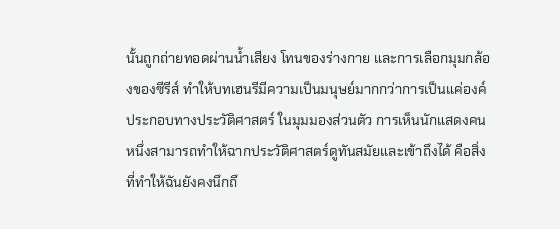นั้นถูกถ่ายทอดผ่านน้ำเสียง โทนของร่างกาย และการเลือกมุมกล้องของซีรีส์ ทำให้บทเฮนรีมีความเป็นมนุษย์มากกว่าการเป็นแค่องค์ประกอบทางประวัติศาสตร์ ในมุมมองส่วนตัว การเห็นนักแสดงคนหนึ่งสามารถทำให้ฉากประวัติศาสตร์ดูทันสมัยและเข้าถึงได้ คือสิ่งที่ทำให้ฉันยังคงนึกถึ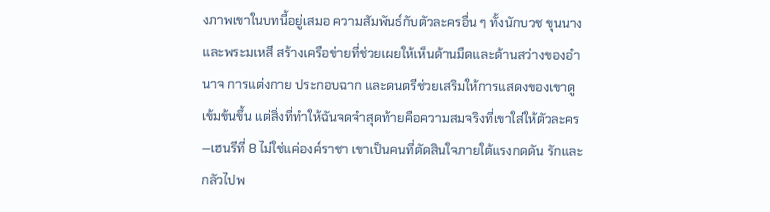งภาพเขาในบทนี้อยู่เสมอ ความสัมพันธ์กับตัวละครอื่น ๆ ทั้งนักบวช ขุนนาง และพระมเหสี สร้างเครือข่ายที่ช่วยเผยให้เห็นด้านมืดและด้านสว่างของอำนาจ การแต่งกาย ประกอบฉาก และดนตรีช่วยเสริมให้การแสดงของเขาดูเข้มข้นขึ้น แต่สิ่งที่ทำให้ฉันจดจำสุดท้ายคือความสมจริงที่เขาใส่ให้ตัวละคร—เฮนรีที่ 8 ไม่ใช่แค่องค์ราชา เขาเป็นคนที่ตัดสินใจภายใต้แรงกดดัน รักและกลัวไปพ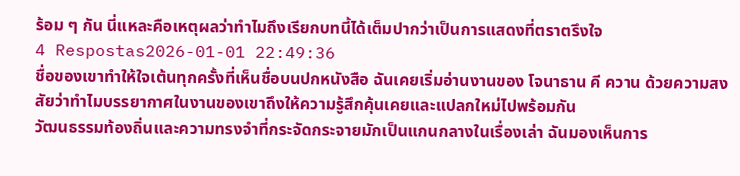ร้อม ๆ กัน นี่แหละคือเหตุผลว่าทำไมถึงเรียกบทนี้ได้เต็มปากว่าเป็นการแสดงที่ตราตรึงใจ
4 Respostas2026-01-01 22:49:36
ชื่อของเขาทำให้ใจเต้นทุกครั้งที่เห็นชื่อบนปกหนังสือ ฉันเคยเริ่มอ่านงานของ โจนาธาน คี ควาน ด้วยความสงสัยว่าทำไมบรรยากาศในงานของเขาถึงให้ความรู้สึกคุ้นเคยและแปลกใหม่ไปพร้อมกัน
วัฒนธรรมท้องถิ่นและความทรงจำที่กระจัดกระจายมักเป็นแกนกลางในเรื่องเล่า ฉันมองเห็นการ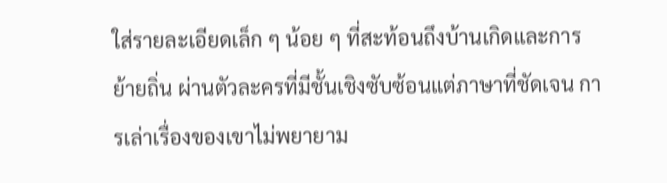ใส่รายละเอียดเล็ก ๆ น้อย ๆ ที่สะท้อนถึงบ้านเกิดและการย้ายถิ่น ผ่านตัวละครที่มีชั้นเชิงซับซ้อนแต่ภาษาที่ชัดเจน การเล่าเรื่องของเขาไม่พยายาม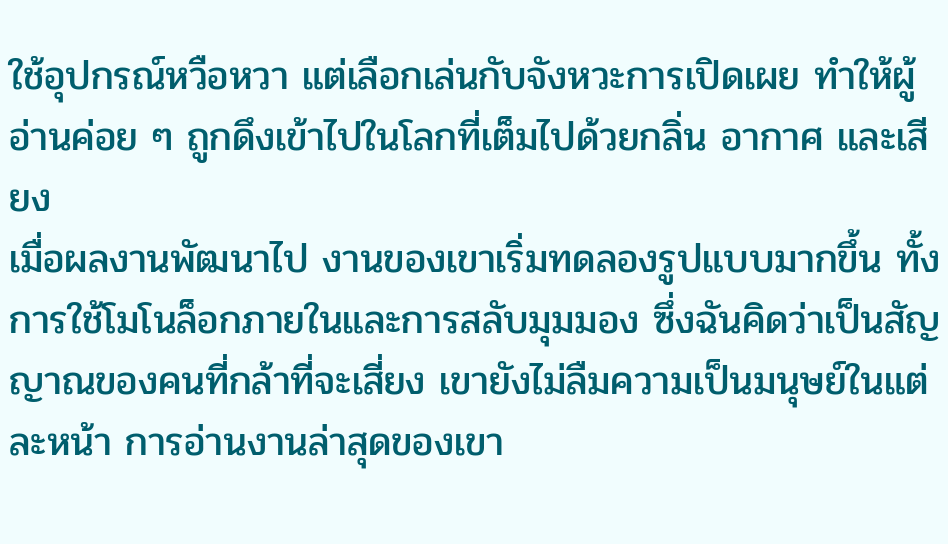ใช้อุปกรณ์หวือหวา แต่เลือกเล่นกับจังหวะการเปิดเผย ทำให้ผู้อ่านค่อย ๆ ถูกดึงเข้าไปในโลกที่เต็มไปด้วยกลิ่น อากาศ และเสียง
เมื่อผลงานพัฒนาไป งานของเขาเริ่มทดลองรูปแบบมากขึ้น ทั้งการใช้โมโนล็อกภายในและการสลับมุมมอง ซึ่งฉันคิดว่าเป็นสัญญาณของคนที่กล้าที่จะเสี่ยง เขายังไม่ลืมความเป็นมนุษย์ในแต่ละหน้า การอ่านงานล่าสุดของเขา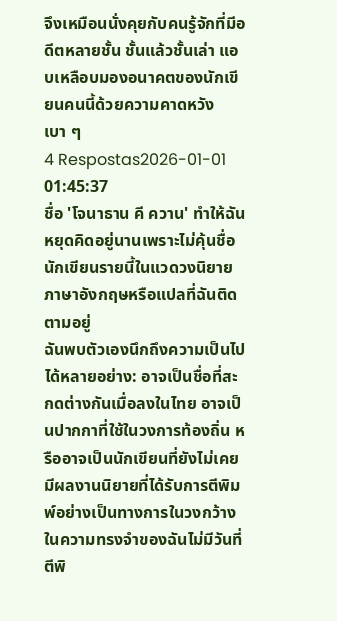จึงเหมือนนั่งคุยกับคนรู้จักที่มีอดีตหลายชั้น ชั้นแล้วชั้นเล่า แอบเหลือบมองอนาคตของนักเขียนคนนี้ด้วยความคาดหวังเบา ๆ
4 Respostas2026-01-01 01:45:37
ชื่อ 'โจนาธาน คี ควาน' ทำให้ฉันหยุดคิดอยู่นานเพราะไม่คุ้นชื่อนักเขียนรายนี้ในแวดวงนิยายภาษาอังกฤษหรือแปลที่ฉันติดตามอยู่
ฉันพบตัวเองนึกถึงความเป็นไปได้หลายอย่าง: อาจเป็นชื่อที่สะกดต่างกันเมื่อลงในไทย อาจเป็นปากกาที่ใช้ในวงการท้องถิ่น หรืออาจเป็นนักเขียนที่ยังไม่เคยมีผลงานนิยายที่ได้รับการตีพิมพ์อย่างเป็นทางการในวงกว้าง ในความทรงจำของฉันไม่มีวันที่ตีพิ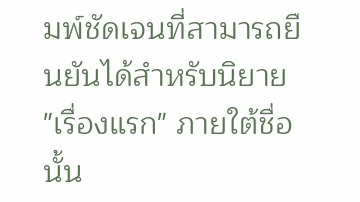มพ์ชัดเจนที่สามารถยืนยันได้สำหรับนิยาย "เรื่องแรก" ภายใต้ชื่อนั้น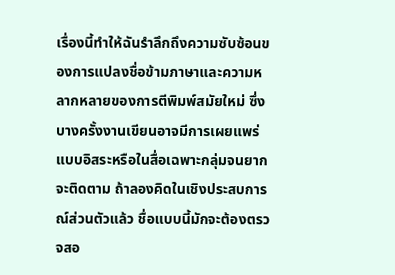เรื่องนี้ทำให้ฉันรำลึกถึงความซับซ้อนของการแปลงชื่อข้ามภาษาและความหลากหลายของการตีพิมพ์สมัยใหม่ ซึ่งบางครั้งงานเขียนอาจมีการเผยแพร่แบบอิสระหรือในสื่อเฉพาะกลุ่มจนยากจะติดตาม ถ้าลองคิดในเชิงประสบการณ์ส่วนตัวแล้ว ชื่อแบบนี้มักจะต้องตรวจสอ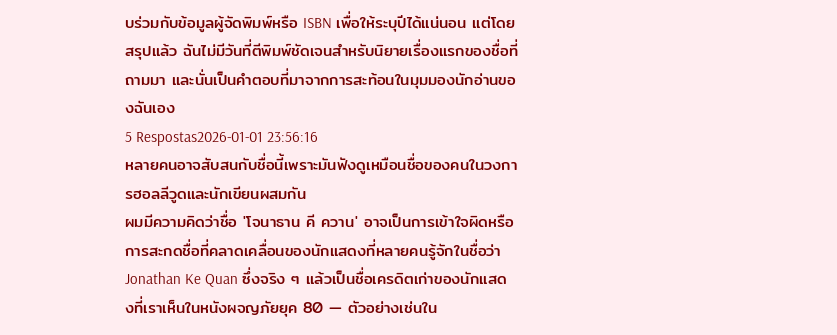บร่วมกับข้อมูลผู้จัดพิมพ์หรือ ISBN เพื่อให้ระบุปีได้แน่นอน แต่โดยสรุปแล้ว ฉันไม่มีวันที่ตีพิมพ์ชัดเจนสำหรับนิยายเรื่องแรกของชื่อที่ถามมา และนั่นเป็นคำตอบที่มาจากการสะท้อนในมุมมองนักอ่านของฉันเอง
5 Respostas2026-01-01 23:56:16
หลายคนอาจสับสนกับชื่อนี้เพราะมันฟังดูเหมือนชื่อของคนในวงการฮอลลีวูดและนักเขียนผสมกัน
ผมมีความคิดว่าชื่อ 'โจนาธาน คี ควาน' อาจเป็นการเข้าใจผิดหรือการสะกดชื่อที่คลาดเคลื่อนของนักแสดงที่หลายคนรู้จักในชื่อว่า Jonathan Ke Quan ซึ่งจริง ๆ แล้วเป็นชื่อเครดิตเก่าของนักแสดงที่เราเห็นในหนังผจญภัยยุค 80 — ตัวอย่างเช่นใน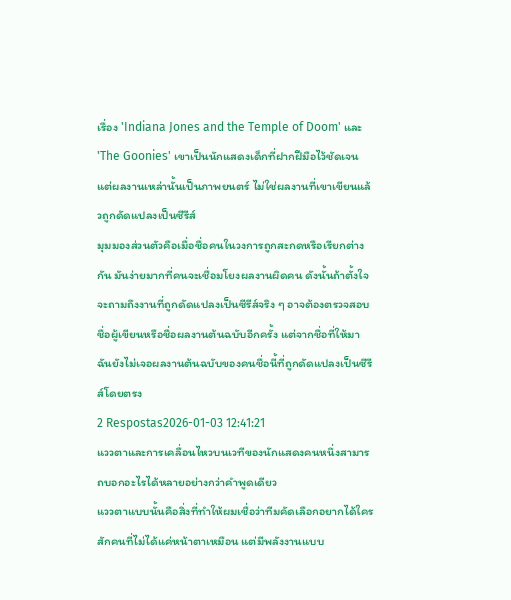เรื่อง 'Indiana Jones and the Temple of Doom' และ 'The Goonies' เขาเป็นนักแสดงเด็กที่ฝากฝีมือไว้ชัดเจน แต่ผลงานเหล่านั้นเป็นภาพยนตร์ ไม่ใช่ผลงานที่เขาเขียนแล้วถูกดัดแปลงเป็นซีรีส์
มุมมองส่วนตัวคือเมื่อชื่อคนในวงการถูกสะกดหรือเรียกต่างกัน มันง่ายมากที่คนจะเชื่อมโยงผลงานผิดคน ดังนั้นถ้าตั้งใจจะถามถึงงานที่ถูกดัดแปลงเป็นซีรีส์จริง ๆ อาจต้องตรวจสอบชื่อผู้เขียนหรือชื่อผลงานต้นฉบับอีกครั้ง แต่จากชื่อที่ให้มา ฉันยังไม่เจอผลงานต้นฉบับของคนชื่อนี้ที่ถูกดัดแปลงเป็นซีรีส์โดยตรง
2 Respostas2026-01-03 12:41:21
แววตาและการเคลื่อนไหวบนเวทีของนักแสดงคนหนึ่งสามารถบอกอะไรได้หลายอย่างกว่าคำพูดเดียว
แววตาแบบนั้นคือสิ่งที่ทำให้ผมเชื่อว่าทีมคัดเลือกอยากได้ใครสักคนที่ไม่ได้แค่หน้าตาเหมือน แต่มีพลังงานแบบ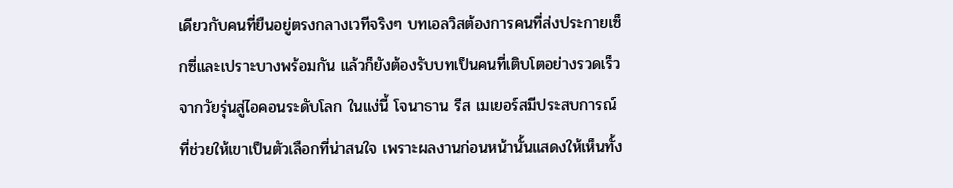เดียวกับคนที่ยืนอยู่ตรงกลางเวทีจริงๆ บทเอลวิสต้องการคนที่ส่งประกายเซ็กซี่และเปราะบางพร้อมกัน แล้วก็ยังต้องรับบทเป็นคนที่เติบโตอย่างรวดเร็วจากวัยรุ่นสู่ไอคอนระดับโลก ในแง่นี้ โจนาธาน รีส เมเยอร์สมีประสบการณ์ที่ช่วยให้เขาเป็นตัวเลือกที่น่าสนใจ เพราะผลงานก่อนหน้านั้นแสดงให้เห็นทั้ง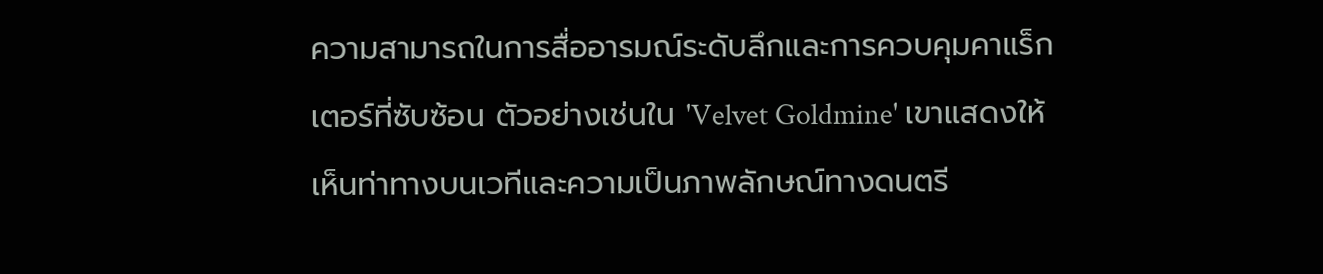ความสามารถในการสื่ออารมณ์ระดับลึกและการควบคุมคาแร็กเตอร์ที่ซับซ้อน ตัวอย่างเช่นใน 'Velvet Goldmine' เขาแสดงให้เห็นท่าทางบนเวทีและความเป็นภาพลักษณ์ทางดนตรี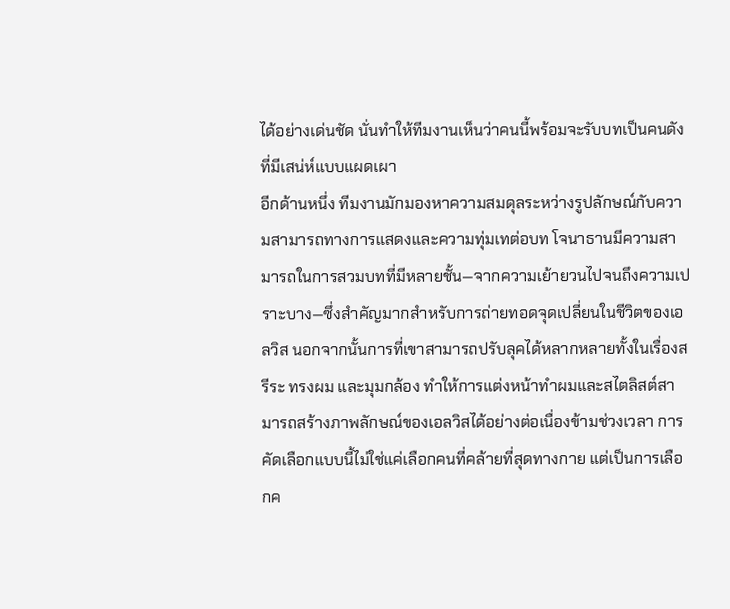ได้อย่างเด่นชัด นั่นทำให้ทีมงานเห็นว่าคนนี้พร้อมจะรับบทเป็นคนดังที่มีเสน่ห์แบบแผดเผา
อีกด้านหนึ่ง ทีมงานมักมองหาความสมดุลระหว่างรูปลักษณ์กับความสามารถทางการแสดงและความทุ่มเทต่อบท โจนาธานมีความสามารถในการสวมบทที่มีหลายชั้น—จากความเย้ายวนไปจนถึงความเปราะบาง—ซึ่งสำคัญมากสำหรับการถ่ายทอดจุดเปลี่ยนในชีวิตของเอลวิส นอกจากนั้นการที่เขาสามารถปรับลุคได้หลากหลายทั้งในเรื่องสรีระ ทรงผม และมุมกล้อง ทำให้การแต่งหน้าทำผมและสไตลิสต์สามารถสร้างภาพลักษณ์ของเอลวิสได้อย่างต่อเนื่องข้ามช่วงเวลา การคัดเลือกแบบนี้ไม่ใช่แค่เลือกคนที่คล้ายที่สุดทางกาย แต่เป็นการเลือกค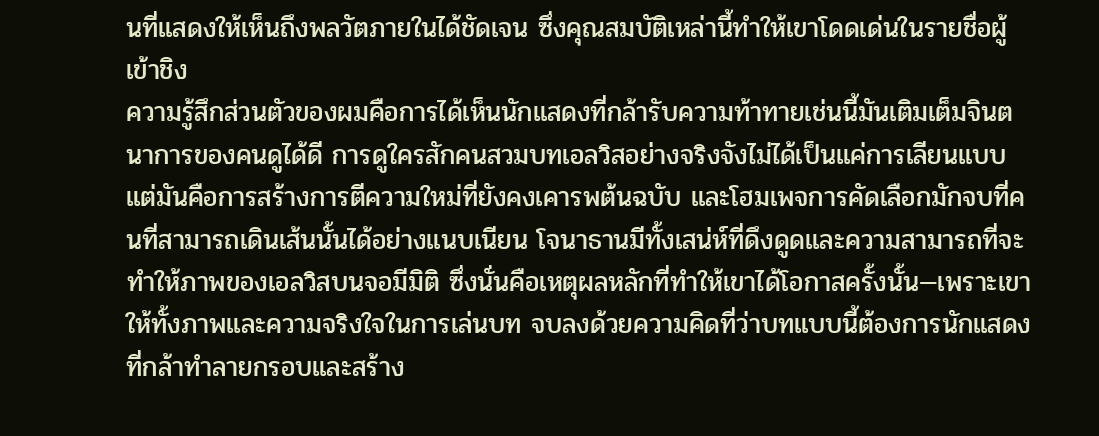นที่แสดงให้เห็นถึงพลวัตภายในได้ชัดเจน ซึ่งคุณสมบัติเหล่านี้ทำให้เขาโดดเด่นในรายชื่อผู้เข้าชิง
ความรู้สึกส่วนตัวของผมคือการได้เห็นนักแสดงที่กล้ารับความท้าทายเช่นนี้มันเติมเต็มจินตนาการของคนดูได้ดี การดูใครสักคนสวมบทเอลวิสอย่างจริงจังไม่ได้เป็นแค่การเลียนแบบ แต่มันคือการสร้างการตีความใหม่ที่ยังคงเคารพต้นฉบับ และโฮมเพจการคัดเลือกมักจบที่คนที่สามารถเดินเส้นนั้นได้อย่างแนบเนียน โจนาธานมีทั้งเสน่ห์ที่ดึงดูดและความสามารถที่จะทำให้ภาพของเอลวิสบนจอมีมิติ ซึ่งนั่นคือเหตุผลหลักที่ทำให้เขาได้โอกาสครั้งนั้น—เพราะเขาให้ทั้งภาพและความจริงใจในการเล่นบท จบลงด้วยความคิดที่ว่าบทแบบนี้ต้องการนักแสดงที่กล้าทำลายกรอบและสร้าง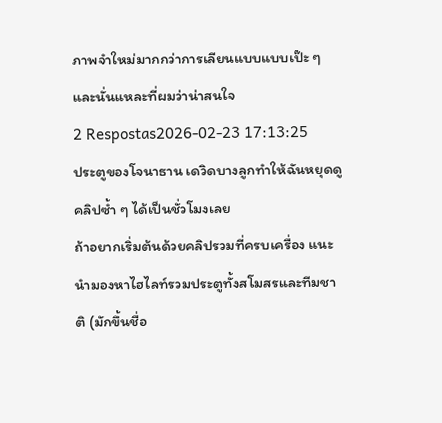ภาพจำใหม่มากกว่าการเลียนแบบแบบเป๊ะ ๆ และนั่นแหละที่ผมว่าน่าสนใจ
2 Respostas2026-02-23 17:13:25
ประตูของโจนาธาน เดวิดบางลูกทำให้ฉันหยุดดูคลิปซ้ำ ๆ ได้เป็นชั่วโมงเลย
ถ้าอยากเริ่มต้นด้วยคลิปรวมที่ครบเครื่อง แนะนำมองหาไฮไลท์รวมประตูทั้งสโมสรและทีมชาติ (มักขึ้นชื่อ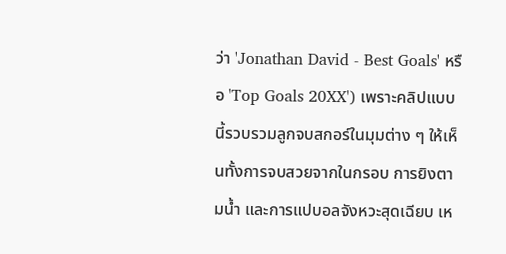ว่า 'Jonathan David - Best Goals' หรือ 'Top Goals 20XX') เพราะคลิปแบบนี้รวบรวมลูกจบสกอร์ในมุมต่าง ๆ ให้เห็นทั้งการจบสวยจากในกรอบ การยิงตามน้ำ และการแปบอลจังหวะสุดเฉียบ เห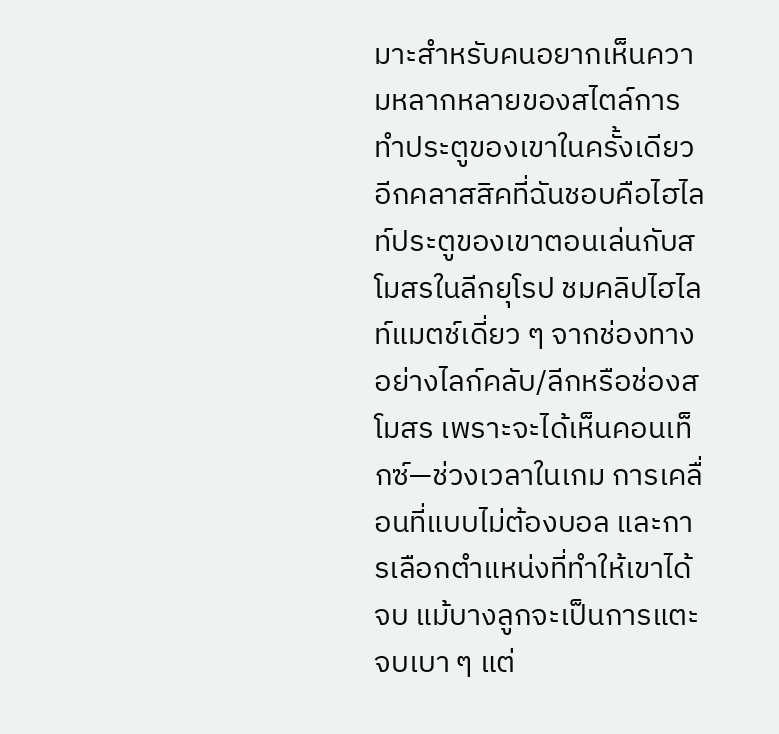มาะสำหรับคนอยากเห็นความหลากหลายของสไตล์การทำประตูของเขาในครั้งเดียว
อีกคลาสสิคที่ฉันชอบคือไฮไลท์ประตูของเขาตอนเล่นกับสโมสรในลีกยุโรป ชมคลิปไฮไลท์แมตช์เดี่ยว ๆ จากช่องทางอย่างไลก์คลับ/ลีกหรือช่องสโมสร เพราะจะได้เห็นคอนเท็กซ์—ช่วงเวลาในเกม การเคลื่อนที่แบบไม่ต้องบอล และการเลือกตำแหน่งที่ทำให้เขาได้จบ แม้บางลูกจะเป็นการแตะจบเบา ๆ แต่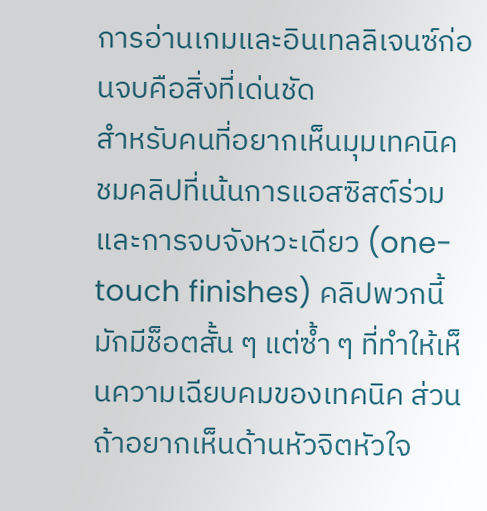การอ่านเกมและอินเทลลิเจนซ์ก่อนจบคือสิ่งที่เด่นชัด
สำหรับคนที่อยากเห็นมุมเทคนิค ชมคลิปที่เน้นการแอสซิสต์ร่วมและการจบจังหวะเดียว (one-touch finishes) คลิปพวกนี้มักมีช็อตสั้น ๆ แต่ซ้ำ ๆ ที่ทำให้เห็นความเฉียบคมของเทคนิค ส่วนถ้าอยากเห็นด้านหัวจิตหัวใจ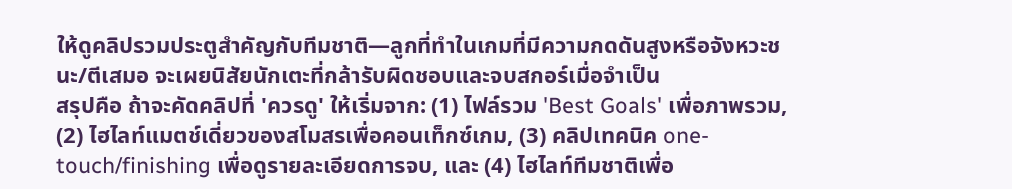ให้ดูคลิปรวมประตูสำคัญกับทีมชาติ—ลูกที่ทำในเกมที่มีความกดดันสูงหรือจังหวะชนะ/ตีเสมอ จะเผยนิสัยนักเตะที่กล้ารับผิดชอบและจบสกอร์เมื่อจำเป็น
สรุปคือ ถ้าจะคัดคลิปที่ 'ควรดู' ให้เริ่มจาก: (1) ไฟล์รวม 'Best Goals' เพื่อภาพรวม, (2) ไฮไลท์แมตช์เดี่ยวของสโมสรเพื่อคอนเท็กซ์เกม, (3) คลิปเทคนิค one-touch/finishing เพื่อดูรายละเอียดการจบ, และ (4) ไฮไลท์ทีมชาติเพื่อ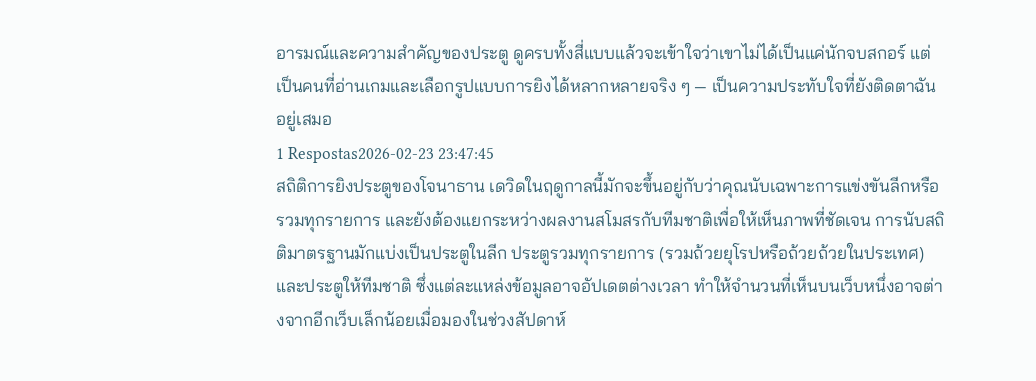อารมณ์และความสำคัญของประตู ดูครบทั้งสี่แบบแล้วจะเข้าใจว่าเขาไม่ได้เป็นแค่นักจบสกอร์ แต่เป็นคนที่อ่านเกมและเลือกรูปแบบการยิงได้หลากหลายจริง ๆ — เป็นความประทับใจที่ยังติดตาฉันอยู่เสมอ
1 Respostas2026-02-23 23:47:45
สถิติการยิงประตูของโจนาธาน เดวิดในฤดูกาลนี้มักจะขึ้นอยู่กับว่าคุณนับเฉพาะการแข่งขันลีกหรือรวมทุกรายการ และยังต้องแยกระหว่างผลงานสโมสรกับทีมชาติเพื่อให้เห็นภาพที่ชัดเจน การนับสถิติมาตรฐานมักแบ่งเป็นประตูในลีก ประตูรวมทุกรายการ (รวมถ้วยยุโรปหรือถ้วยถ้วยในประเทศ) และประตูให้ทีมชาติ ซึ่งแต่ละแหล่งข้อมูลอาจอัปเดตต่างเวลา ทำให้จำนวนที่เห็นบนเว็บหนึ่งอาจต่างจากอีกเว็บเล็กน้อยเมื่อมองในช่วงสัปดาห์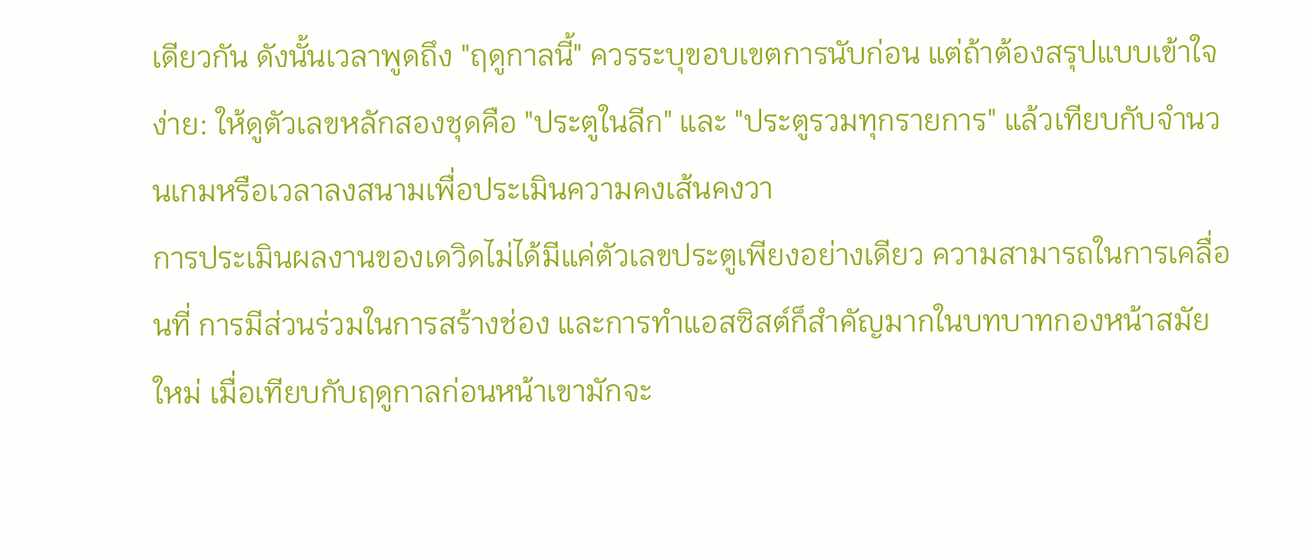เดียวกัน ดังนั้นเวลาพูดถึง "ฤดูกาลนี้" ควรระบุขอบเขตการนับก่อน แต่ถ้าต้องสรุปแบบเข้าใจง่าย: ให้ดูตัวเลขหลักสองชุดคือ "ประตูในลีก" และ "ประตูรวมทุกรายการ" แล้วเทียบกับจำนวนเกมหรือเวลาลงสนามเพื่อประเมินความคงเส้นคงวา
การประเมินผลงานของเดวิดไม่ได้มีแค่ตัวเลขประตูเพียงอย่างเดียว ความสามารถในการเคลื่อนที่ การมีส่วนร่วมในการสร้างช่อง และการทำแอสซิสต์ก็สำคัญมากในบทบาทกองหน้าสมัยใหม่ เมื่อเทียบกับฤดูกาลก่อนหน้าเขามักจะ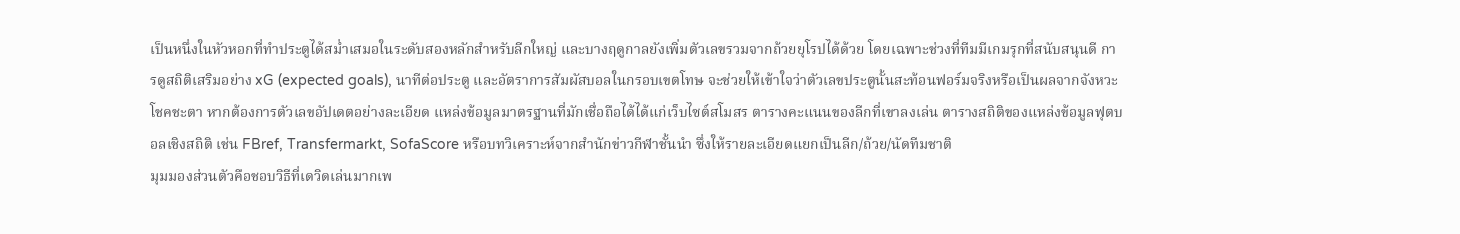เป็นหนึ่งในหัวหอกที่ทำประตูได้สม่ำเสมอในระดับสองหลักสำหรับลีกใหญ่ และบางฤดูกาลยังเพิ่มตัวเลขรวมจากถ้วยยุโรปได้ด้วย โดยเฉพาะช่วงที่ทีมมีเกมรุกที่สนับสนุนดี การดูสถิติเสริมอย่าง xG (expected goals), นาทีต่อประตู และอัตราการสัมผัสบอลในกรอบเขตโทษ จะช่วยให้เข้าใจว่าตัวเลขประตูนั้นสะท้อนฟอร์มจริงหรือเป็นผลจากจังหวะโชคชะตา หากต้องการตัวเลขอัปเดตอย่างละเอียด แหล่งข้อมูลมาตรฐานที่มักเชื่อถือได้ได้แก่เว็บไซต์สโมสร ตารางคะแนนของลีกที่เขาลงเล่น ตารางสถิติของแหล่งข้อมูลฟุตบอลเชิงสถิติ เช่น FBref, Transfermarkt, SofaScore หรือบทวิเคราะห์จากสำนักข่าวกีฬาชั้นนำ ซึ่งให้รายละเอียดแยกเป็นลีก/ถ้วย/นัดทีมชาติ
มุมมองส่วนตัวคือชอบวิธีที่เดวิดเล่นมากเพ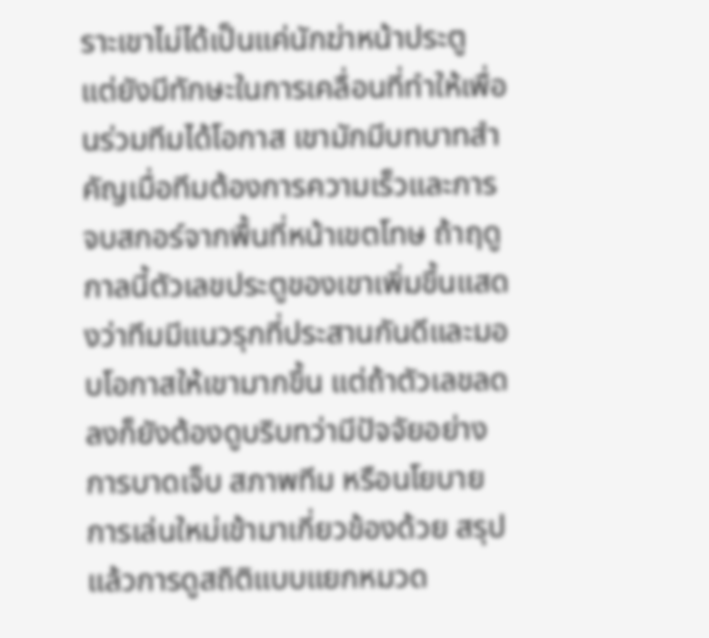ราะเขาไม่ได้เป็นแค่นักฆ่าหน้าประตู แต่ยังมีทักษะในการเคลื่อนที่ทำให้เพื่อนร่วมทีมได้โอกาส เขามักมีบทบาทสำคัญเมื่อทีมต้องการความเร็วและการจบสกอร์จากพื้นที่หน้าเขตโทษ ถ้าฤดูกาลนี้ตัวเลขประตูของเขาเพิ่มขึ้นแสดงว่าทีมมีแนวรุกที่ประสานกันดีและมอบโอกาสให้เขามากขึ้น แต่ถ้าตัวเลขลดลงก็ยังต้องดูบริบทว่ามีปัจจัยอย่างการบาดเจ็บ สภาพทีม หรือนโยบายการเล่นใหม่เข้ามาเกี่ยวข้องด้วย สรุปแล้วการดูสถิติแบบแยกหมวด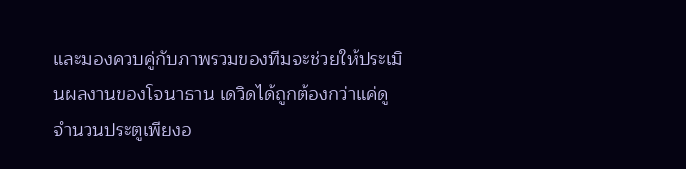และมองควบคู่กับภาพรวมของทีมจะช่วยให้ประเมินผลงานของโจนาธาน เดวิดได้ถูกต้องกว่าแค่ดูจำนวนประตูเพียงอ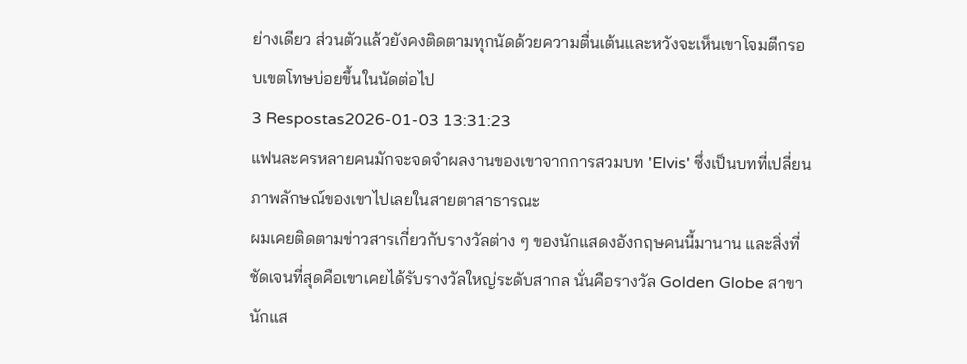ย่างเดียว ส่วนตัวแล้วยังคงติดตามทุกนัดด้วยความตื่นเต้นและหวังจะเห็นเขาโจมตีกรอบเขตโทษบ่อยขึ้นในนัดต่อไป
3 Respostas2026-01-03 13:31:23
แฟนละครหลายคนมักจะจดจำผลงานของเขาจากการสวมบท 'Elvis' ซึ่งเป็นบทที่เปลี่ยนภาพลักษณ์ของเขาไปเลยในสายตาสาธารณะ
ผมเคยติดตามข่าวสารเกี่ยวกับรางวัลต่าง ๆ ของนักแสดงอังกฤษคนนี้มานาน และสิ่งที่ชัดเจนที่สุดคือเขาเคยได้รับรางวัลใหญ่ระดับสากล นั่นคือรางวัล Golden Globe สาขานักแส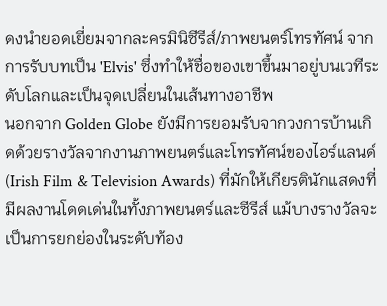ดงนำยอดเยี่ยมจากละครมินิซีรีส์/ภาพยนตร์โทรทัศน์ จากการรับบทเป็น 'Elvis' ซึ่งทำให้ชื่อของเขาขึ้นมาอยู่บนเวทีระดับโลกและเป็นจุดเปลี่ยนในเส้นทางอาชีพ
นอกจาก Golden Globe ยังมีการยอมรับจากวงการบ้านเกิดด้วยรางวัลจากงานภาพยนตร์และโทรทัศน์ของไอร์แลนด์ (Irish Film & Television Awards) ที่มักให้เกียรตินักแสดงที่มีผลงานโดดเด่นในทั้งภาพยนตร์และซีรีส์ แม้บางรางวัลจะเป็นการยกย่องในระดับท้อง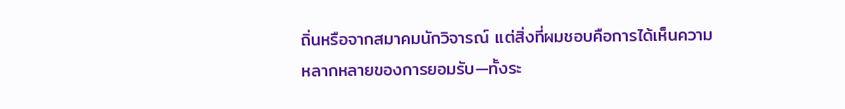ถิ่นหรือจากสมาคมนักวิจารณ์ แต่สิ่งที่ผมชอบคือการได้เห็นความหลากหลายของการยอมรับ—ทั้งระ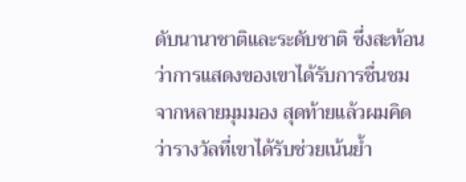ดับนานาชาติและระดับชาติ ซึ่งสะท้อนว่าการแสดงของเขาได้รับการชื่นชมจากหลายมุมมอง สุดท้ายแล้วผมคิดว่ารางวัลที่เขาได้รับช่วยเน้นย้ำ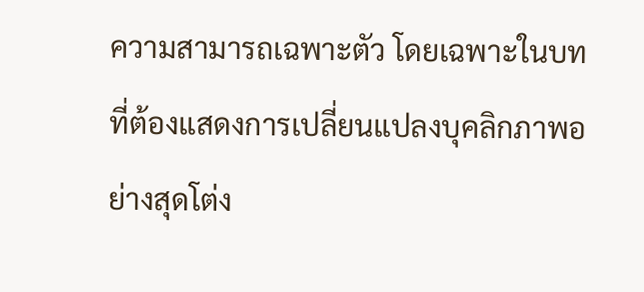ความสามารถเฉพาะตัว โดยเฉพาะในบทที่ต้องแสดงการเปลี่ยนแปลงบุคลิกภาพอย่างสุดโต่ง